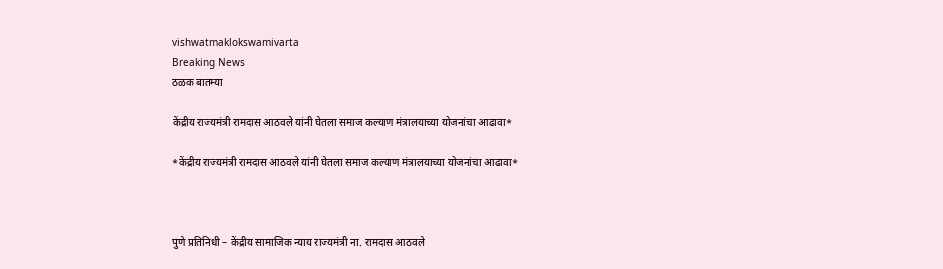vishwatmaklokswamivarta
Breaking News
ठळक बातम्या

केंद्रीय राज्यमंत्री रामदास आठवले यांनी घेतला समाज कल्याण मंत्रालयाच्या योजनांचा आढावा*

*केंद्रीय राज्यमंत्री रामदास आठवले यांनी घेतला समाज कल्याण मंत्रालयाच्या योजनांचा आढावा*



पुणे प्रतिनिधी – केंद्रीय सामाजिक न्याय राज्यमंत्री ना. रामदास आठवले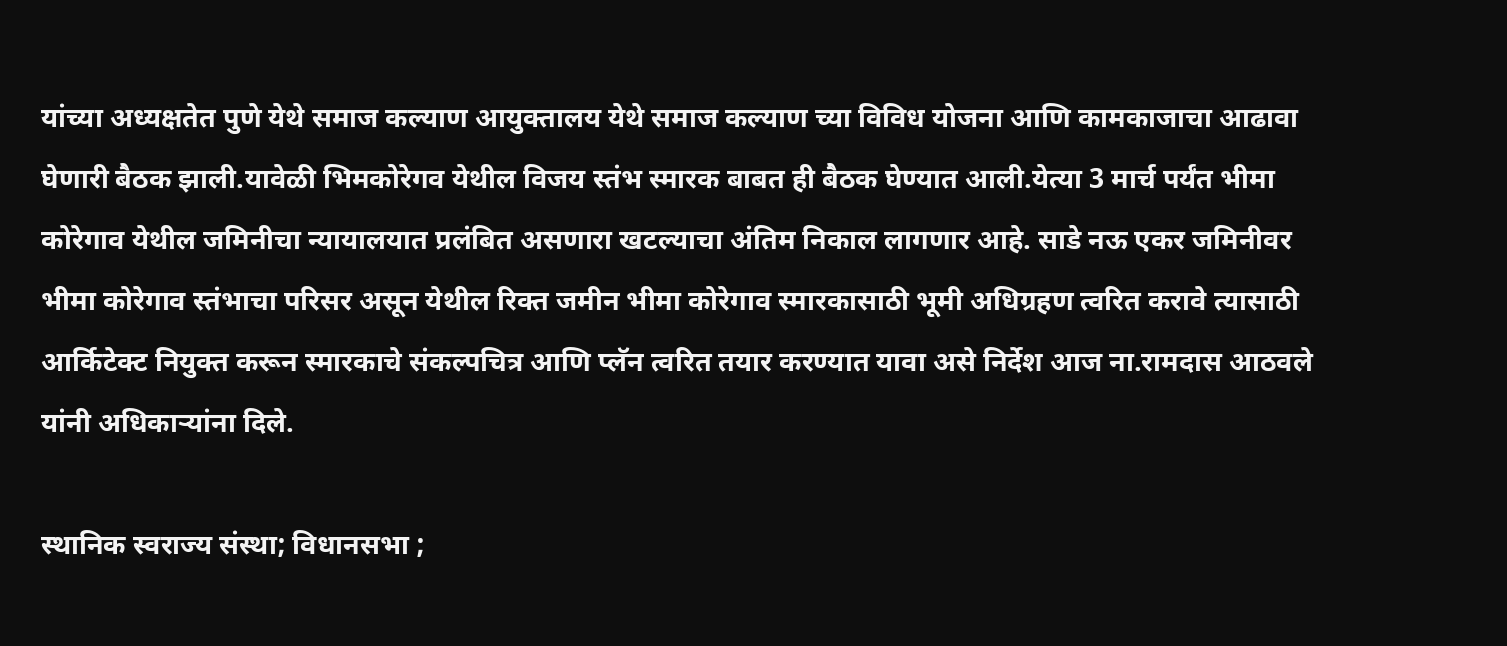यांच्या अध्यक्षतेत पुणे येथे समाज कल्याण आयुक्तालय येथे समाज कल्याण च्या विविध योजना आणि कामकाजाचा आढावा घेणारी बैठक झाली.यावेळी भिमकोरेगव येथील विजय स्तंभ स्मारक बाबत ही बैठक घेण्यात आली.येत्या 3 मार्च पर्यंत भीमा कोरेगाव येथील जमिनीचा न्यायालयात प्रलंबित असणारा खटल्याचा अंतिम निकाल लागणार आहे. साडे नऊ एकर जमिनीवर भीमा कोरेगाव स्तंभाचा परिसर असून येथील रिक्त जमीन भीमा कोरेगाव स्मारकासाठी भूमी अधिग्रहण त्वरित करावे त्यासाठी आर्किटेक्ट नियुक्त करून स्मारकाचे संकल्पचित्र आणि प्लॅन त्वरित तयार करण्यात यावा असे निर्देश आज ना.रामदास आठवले यांनी अधिकाऱ्यांना दिले.

स्थानिक स्वराज्य संस्था; विधानसभा ;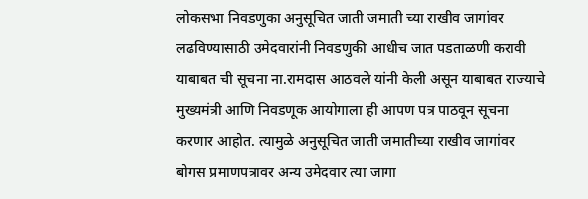लोकसभा निवडणुका अनुसूचित जाती जमाती च्या राखीव जागांवर लढविण्यासाठी उमेदवारांनी निवडणुकी आधीच जात पडताळणी करावी याबाबत ची सूचना ना.रामदास आठवले यांनी केली असून याबाबत राज्याचे मुख्यमंत्री आणि निवडणूक आयोगाला ही आपण पत्र पाठवून सूचना करणार आहोत. त्यामुळे अनुसूचित जाती जमातीच्या राखीव जागांवर बोगस प्रमाणपत्रावर अन्य उमेदवार त्या जागा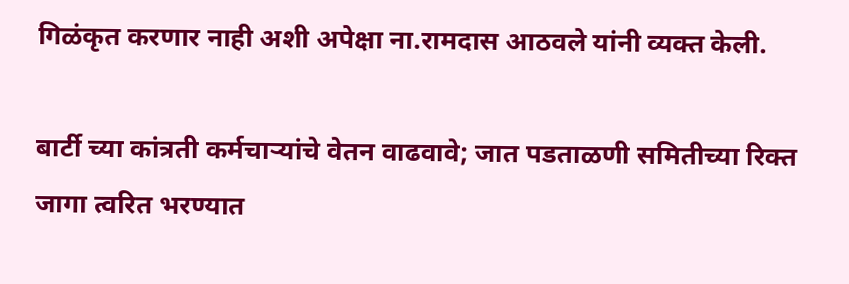गिळंकृत करणार नाही अशी अपेक्षा ना.रामदास आठवले यांनी व्यक्त केली.

बार्टी च्या कांत्रती कर्मचाऱ्यांचे वेतन वाढवावे; जात पडताळणी समितीच्या रिक्त जागा त्वरित भरण्यात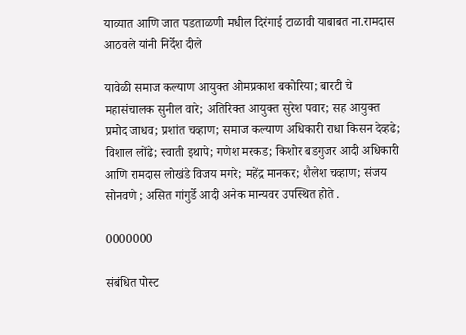याव्यात आणि जात पडताळणी मधील दिरंगाई टाळावी याबाबत ना.रामदास आठवले यांनी निर्देश दीले

यावेळी समाज कल्याण आयुक्त ओमप्रकाश बकोरिया; बारटी चे महासंचालक सुनील वारे; अतिरिक्त आयुक्त सुरेश पवार; सह आयुक्त प्रमोद जाधव; प्रशांत चव्हाण; समाज कल्याण अधिकारी राधा किसन देव्हढे; विशाल लोंढे; स्वाती इथापे; गणेश मरकड; किशोर बडगुजर आदी अधिकारी आणि रामदास लोखंडे विजय मगरे; महेंद्र मानकर; शैलेश चव्हाण; संजय सोनवणे ; असित गांगुर्डे आदी अनेक मान्यवर उपस्थित होते .

0000000

संबंधित पोस्ट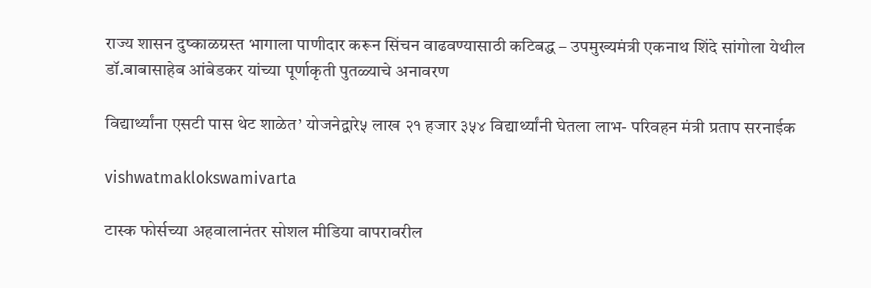राज्य शासन दुष्काळग्रस्त भागाला पाणीदार करून सिंचन वाढवण्यासाठी कटिबद्ध – उपमुख्यमंत्री एकनाथ शिंदे सांगोला येथील डॉ.बाबासाहेब आंबेडकर यांच्या पूर्णाकृती पुतळ्याचे अनावरण

विद्यार्थ्यांना एसटी पास थेट शाळेत’ योजनेद्वारे५ लाख २१ हजार ३५४ विद्यार्थ्यांनी घेतला लाभ- परिवहन मंत्री प्रताप सरनाईक

vishwatmaklokswamivarta

टास्क फोर्सच्या अहवालानंतर सोशल मीडिया वापरावरील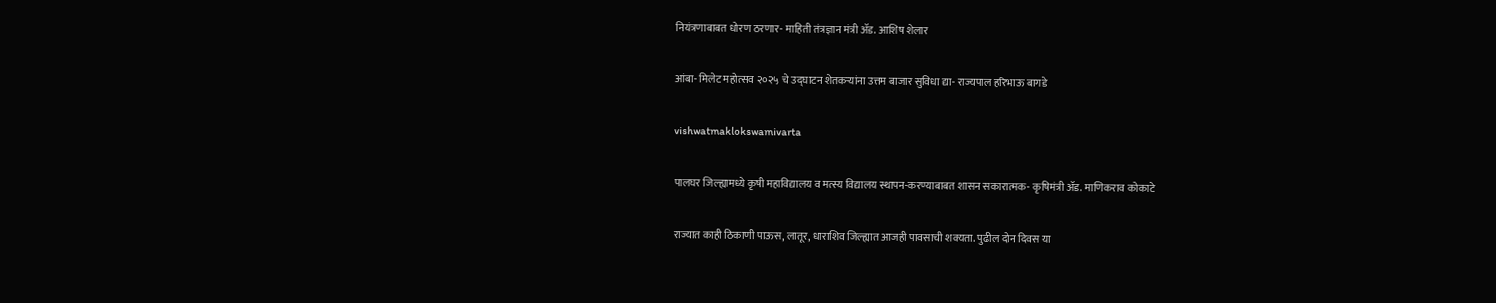नियंत्रणाबाबत धोरण ठरणार- माहिती तंत्रज्ञान मंत्री ॲड. आशिष शेलार

आंबा- मिलेट महोत्सव २०२५ चे उद्घाटन शेतकऱ्यांना उत्तम बाजार सुविधा द्या- राज्यपाल हरिभाऊ बागडे

vishwatmaklokswamivarta

पालघर जिल्ह्यामध्ये कृषी महाविद्यालय व मत्स्य विद्यालय स्थापन-करण्याबाबत शासन सकारात्मक- कृषिमंत्री ॲड. माणिकराव कोकाटे

राज्यात काही ठिकाणी पाऊस, लातूर, धाराशिव जिल्ह्यात आजही पावसाची शक्यता. पुढील दोन दिवस या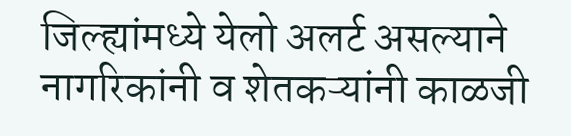जिल्ह्यांमध्ये येलो अलर्ट असल्याने नागरिकांनी व शेतकऱ्यांनी काळजी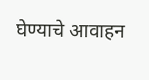घेण्याचे आवाहन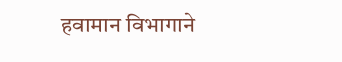हवामान विभागाने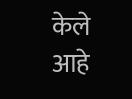केले आहे